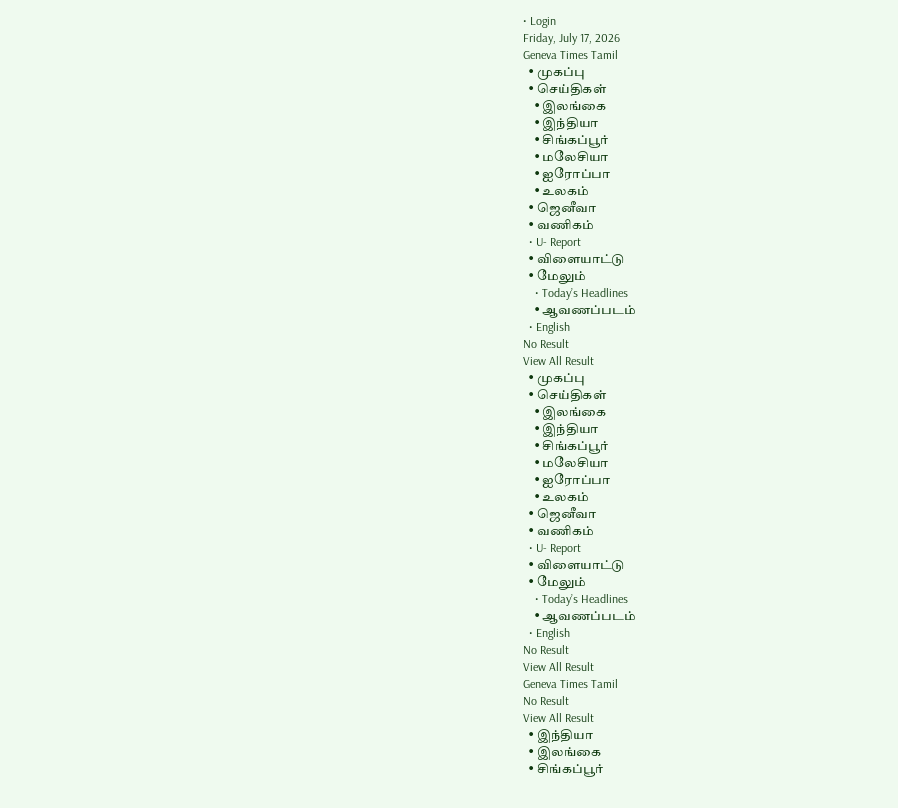• Login
Friday, July 17, 2026
Geneva Times Tamil
  • முகப்பு
  • செய்திகள்
    • இலங்கை
    • இந்தியா
    • சிங்கப்பூர்
    • மலேசியா
    • ஐரோப்பா
    • உலகம்
  • ஜெனீவா
  • வணிகம்
  • U- Report
  • விளையாட்டு
  • மேலும்
    • Today’s Headlines
    • ஆவணப்படம்
  • English
No Result
View All Result
  • முகப்பு
  • செய்திகள்
    • இலங்கை
    • இந்தியா
    • சிங்கப்பூர்
    • மலேசியா
    • ஐரோப்பா
    • உலகம்
  • ஜெனீவா
  • வணிகம்
  • U- Report
  • விளையாட்டு
  • மேலும்
    • Today’s Headlines
    • ஆவணப்படம்
  • English
No Result
View All Result
Geneva Times Tamil
No Result
View All Result
  • இந்தியா
  • இலங்கை
  • சிங்கப்பூர்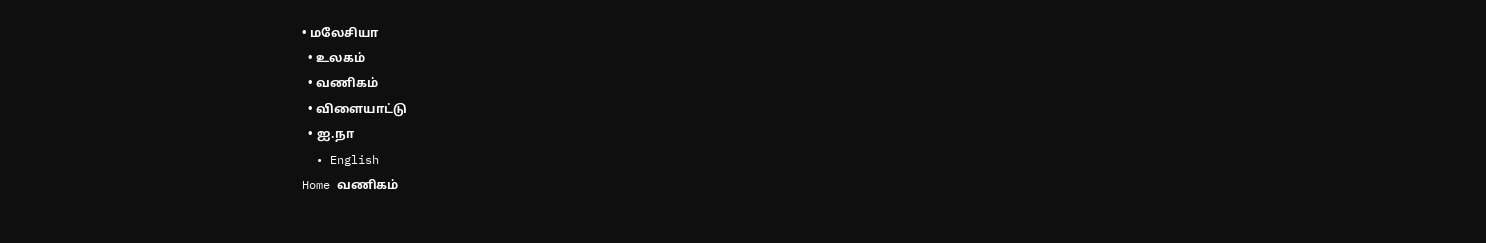• மலேசியா
  • உலகம்
  • வணிகம்
  • விளையாட்டு
  • ஐ.நா
  • English
Home வணிகம்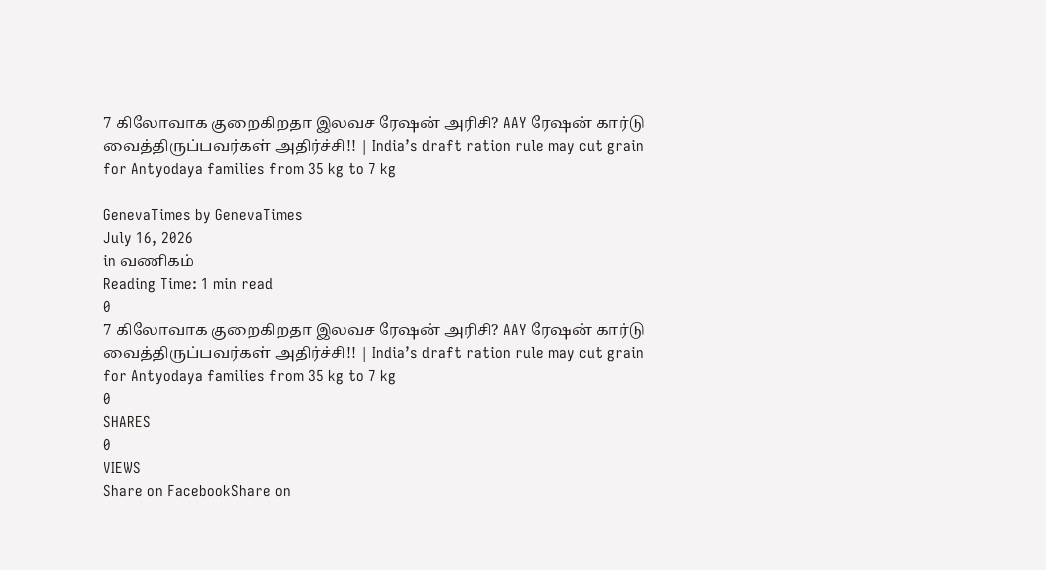7 கிலோவாக குறைகிறதா இலவச ரேஷன் அரிசி? AAY ரேஷன் கார்டு வைத்திருப்பவர்கள் அதிர்ச்சி!! | India’s draft ration rule may cut grain for Antyodaya families from 35 kg to 7 kg

GenevaTimes by GenevaTimes
July 16, 2026
in வணிகம்
Reading Time: 1 min read
0
7 கிலோவாக குறைகிறதா இலவச ரேஷன் அரிசி? AAY ரேஷன் கார்டு வைத்திருப்பவர்கள் அதிர்ச்சி!! | India’s draft ration rule may cut grain for Antyodaya families from 35 kg to 7 kg
0
SHARES
0
VIEWS
Share on FacebookShare on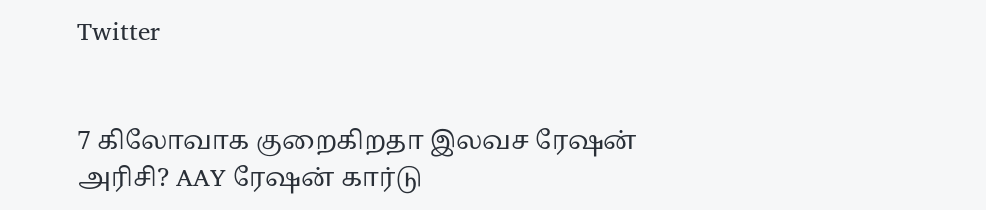Twitter


7 கிலோவாக குறைகிறதா இலவச ரேஷன் அரிசி? AAY ரேஷன் கார்டு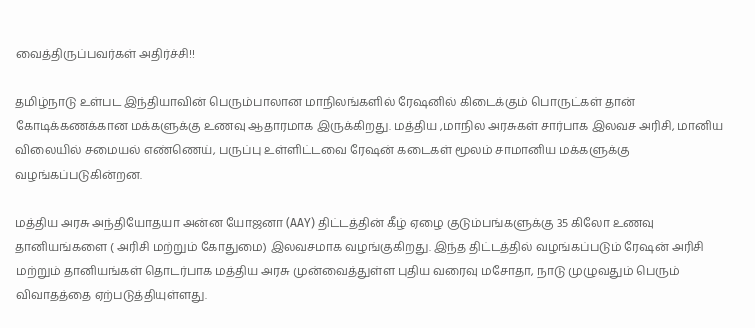வைத்திருப்பவர்கள் அதிர்ச்சி!!

தமிழ்நாடு உள்பட இந்தியாவின் பெரும்பாலான மாநிலங்களில் ரேஷனில் கிடைக்கும் பொருட்கள் தான் கோடிக்கணக்கான மக்களுக்கு உணவு ஆதாரமாக இருக்கிறது. மத்திய ,மாநில அரசுகள் சார்பாக இலவச அரிசி, மானிய விலையில் சமையல் எண்ணெய், பருப்பு உள்ளிட்டவை ரேஷன் கடைகள் மூலம் சாமானிய மக்களுக்கு வழங்கப்படுகின்றன.

மத்திய அரசு அந்தியோதயா அன்ன யோஜனா (AAY) திட்டத்தின் கீழ் ஏழை குடும்பங்களுக்கு 35 கிலோ உணவு தானியங்களை ( அரிசி மற்றும் கோதுமை) இலவசமாக வழங்குகிறது. இந்த திட்டத்தில் வழங்கப்படும் ரேஷன் அரிசி மற்றும் தானியங்கள் தொடர்பாக மத்திய அரசு முன்வைத்துள்ள புதிய வரைவு மசோதா, நாடு முழுவதும் பெரும் விவாதத்தை ஏற்படுத்தியுள்ளது.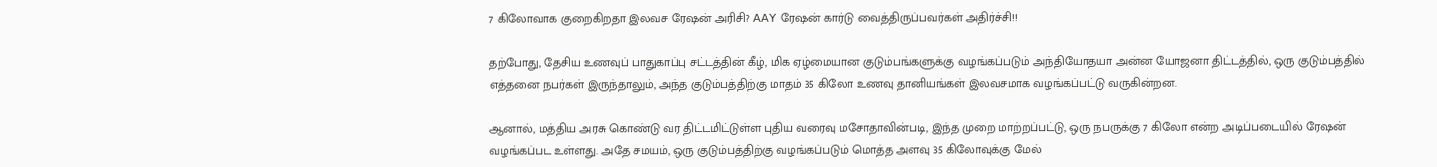7 கிலோவாக குறைகிறதா இலவச ரேஷன் அரிசி? AAY ரேஷன் கார்டு வைத்திருப்பவர்கள் அதிர்ச்சி!!

தற்போது, தேசிய உணவுப் பாதுகாப்பு சட்டத்தின் கீழ், மிக ஏழ்மையான குடும்பங்களுக்கு வழங்கப்படும் அந்தியோதயா அன்ன யோஜனா திட்டத்தில், ஒரு குடும்பத்தில் எத்தனை நபர்கள் இருந்தாலும், அந்த குடும்பத்திற்கு மாதம் 35 கிலோ உணவு தானியங்கள் இலவசமாக வழங்கப்பட்டு வருகின்றன.

ஆனால், மத்திய அரசு கொண்டு வர திட்டமிட்டுள்ள புதிய வரைவு மசோதாவின்படி, இந்த முறை மாற்றப்பட்டு, ஒரு நபருக்கு 7 கிலோ என்ற அடிப்படையில் ரேஷன் வழங்கப்பட உள்ளது. அதே சமயம், ஒரு குடும்பத்திற்கு வழங்கப்படும் மொத்த அளவு 35 கிலோவுக்கு மேல்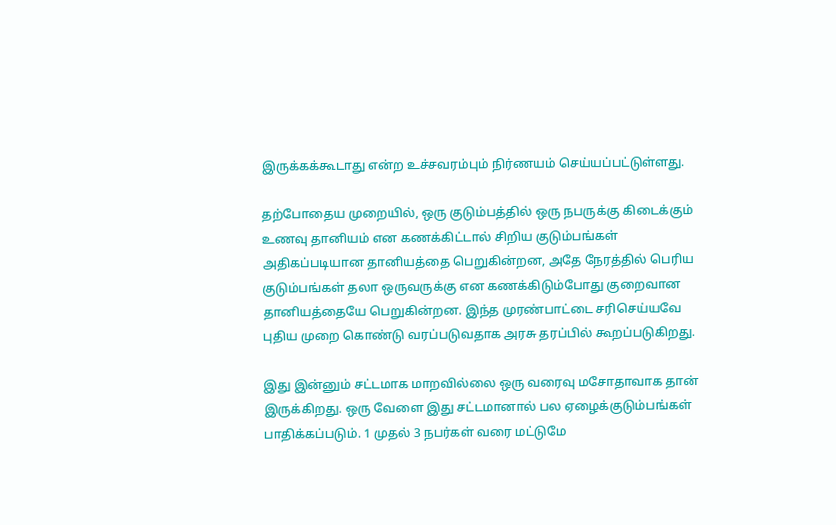இருக்கக்கூடாது என்ற உச்சவரம்பும் நிர்ணயம் செய்யப்பட்டுள்ளது.

தற்போதைய முறையில், ஒரு குடும்பத்தில் ஒரு நபருக்கு கிடைக்கும் உணவு தானியம் என கணக்கிட்டால் சிறிய குடும்பங்கள் அதிகப்படியான தானியத்தை பெறுகின்றன, அதே நேரத்தில் பெரிய குடும்பங்கள் தலா ஒருவருக்கு என கணக்கிடும்போது குறைவான தானியத்தையே பெறுகின்றன. இந்த முரண்பாட்டை சரிசெய்யவே புதிய முறை கொண்டு வரப்படுவதாக அரசு தரப்பில் கூறப்படுகிறது.

இது இன்னும் சட்டமாக மாறவில்லை ஒரு வரைவு மசோதாவாக தான் இருக்கிறது. ஒரு வேளை இது சட்டமானால் பல ஏழைக்குடும்பங்கள் பாதிக்கப்படும். 1 முதல் 3 நபர்கள் வரை மட்டுமே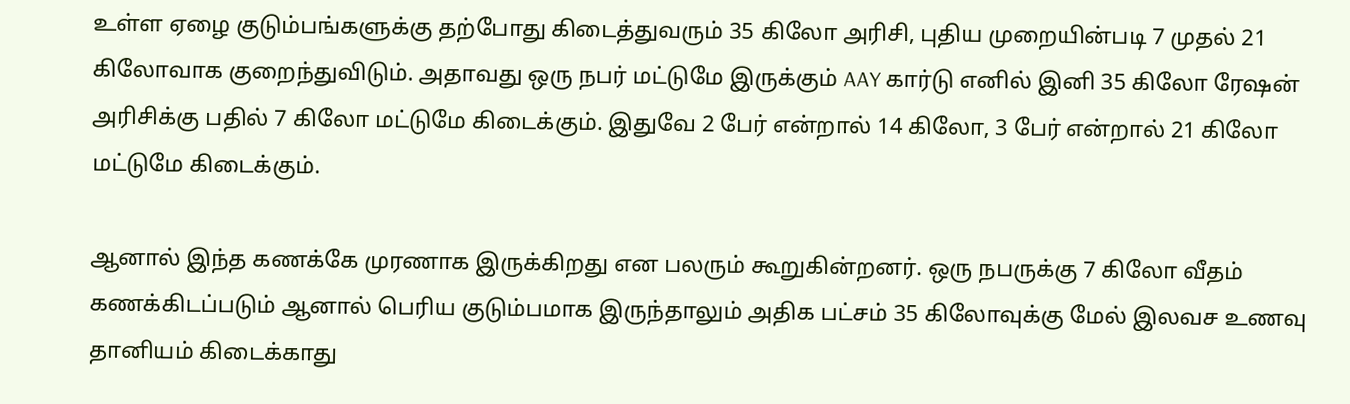உள்ள ஏழை குடும்பங்களுக்கு தற்போது கிடைத்துவரும் 35 கிலோ அரிசி, புதிய முறையின்படி 7 முதல் 21 கிலோவாக குறைந்துவிடும். அதாவது ஒரு நபர் மட்டுமே இருக்கும் AAY கார்டு எனில் இனி 35 கிலோ ரேஷன் அரிசிக்கு பதில் 7 கிலோ மட்டுமே கிடைக்கும். இதுவே 2 பேர் என்றால் 14 கிலோ, 3 பேர் என்றால் 21 கிலோ மட்டுமே கிடைக்கும்.

ஆனால் இந்த கணக்கே முரணாக இருக்கிறது என பலரும் கூறுகின்றனர். ஒரு நபருக்கு 7 கிலோ வீதம் கணக்கிடப்படும் ஆனால் பெரிய குடும்பமாக இருந்தாலும் அதிக பட்சம் 35 கிலோவுக்கு மேல் இலவச உணவு தானியம் கிடைக்காது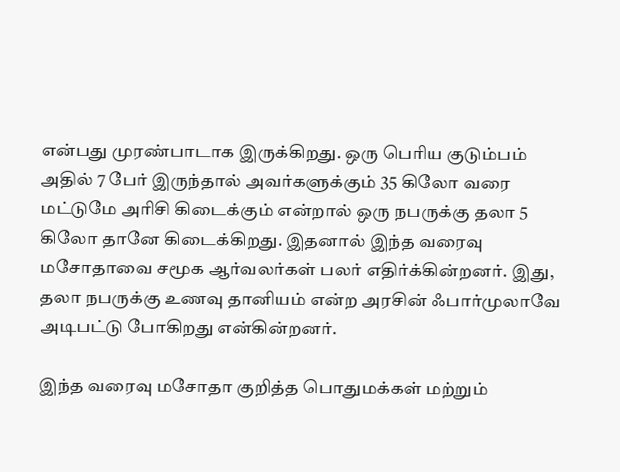என்பது முரண்பாடாக இருக்கிறது. ஒரு பெரிய குடும்பம் அதில் 7 பேர் இருந்தால் அவர்களுக்கும் 35 கிலோ வரை மட்டுமே அரிசி கிடைக்கும் என்றால் ஒரு நபருக்கு தலா 5 கிலோ தானே கிடைக்கிறது. இதனால் இந்த வரைவு மசோதாவை சமூக ஆர்வலர்கள் பலர் எதிர்க்கின்றனர். இது, தலா நபருக்கு உணவு தானியம் என்ற அரசின் ஃபார்முலாவே அடிபட்டு போகிறது என்கின்றனர்.

இந்த வரைவு மசோதா குறித்த பொதுமக்கள் மற்றும்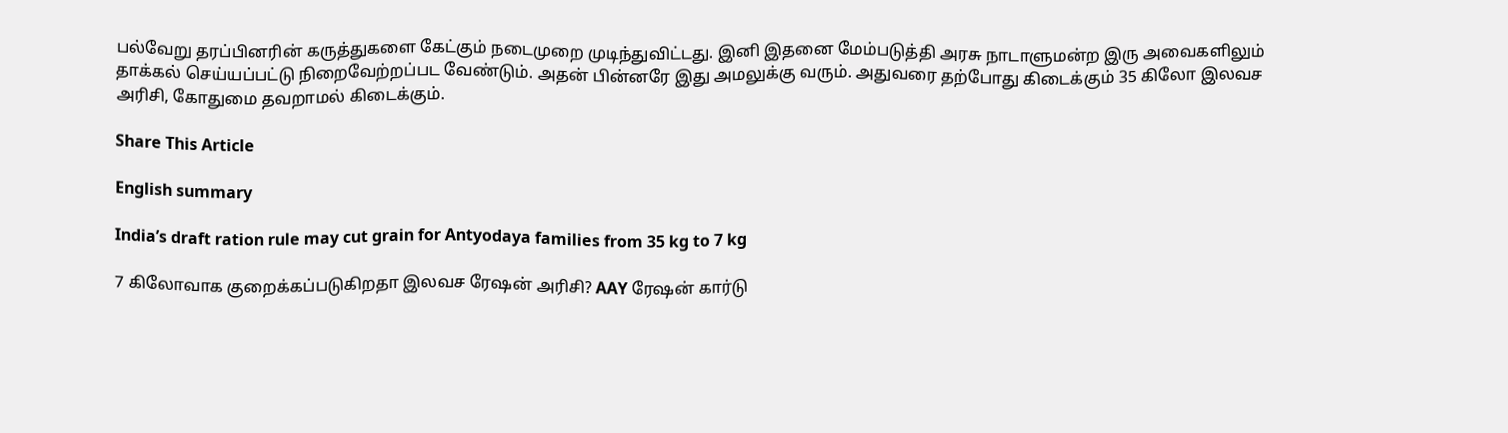பல்வேறு தரப்பினரின் கருத்துகளை கேட்கும் நடைமுறை முடிந்துவிட்டது. இனி இதனை மேம்படுத்தி அரசு நாடாளுமன்ற இரு அவைகளிலும் தாக்கல் செய்யப்பட்டு நிறைவேற்றப்பட வேண்டும். அதன் பின்னரே இது அமலுக்கு வரும். அதுவரை தற்போது கிடைக்கும் 35 கிலோ இலவச அரிசி, கோதுமை தவறாமல் கிடைக்கும்.

Share This Article

English summary

India’s draft ration rule may cut grain for Antyodaya families from 35 kg to 7 kg

7 கிலோவாக குறைக்கப்படுகிறதா இலவச ரேஷன் அரிசி? AAY ரேஷன் கார்டு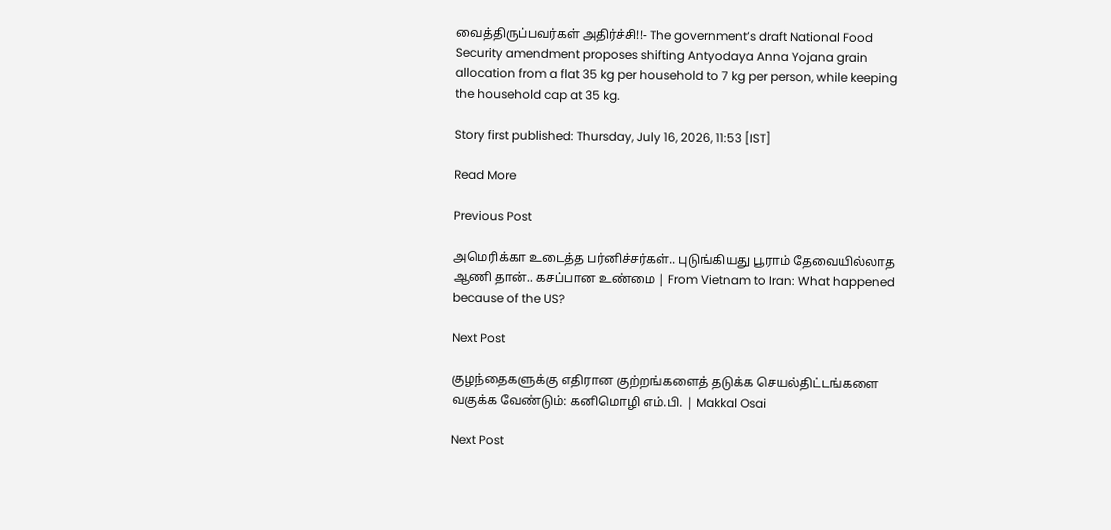வைத்திருப்பவர்கள் அதிர்ச்சி!!- The government’s draft National Food Security amendment proposes shifting Antyodaya Anna Yojana grain allocation from a flat 35 kg per household to 7 kg per person, while keeping the household cap at 35 kg.

Story first published: Thursday, July 16, 2026, 11:53 [IST]

Read More

Previous Post

அமெரிக்கா உடைத்த பர்னிச்சர்கள்.. புடுங்கியது பூராம் தேவையில்லாத ஆணி தான்.. கசப்பான உண்மை | From Vietnam to Iran: What happened because of the US?

Next Post

குழந்தைகளுக்கு எதிரான குற்றங்களைத் தடுக்க செயல்திட்டங்களை வகுக்க வேண்டும்: கனிமொழி எம்.பி. | Makkal Osai

Next Post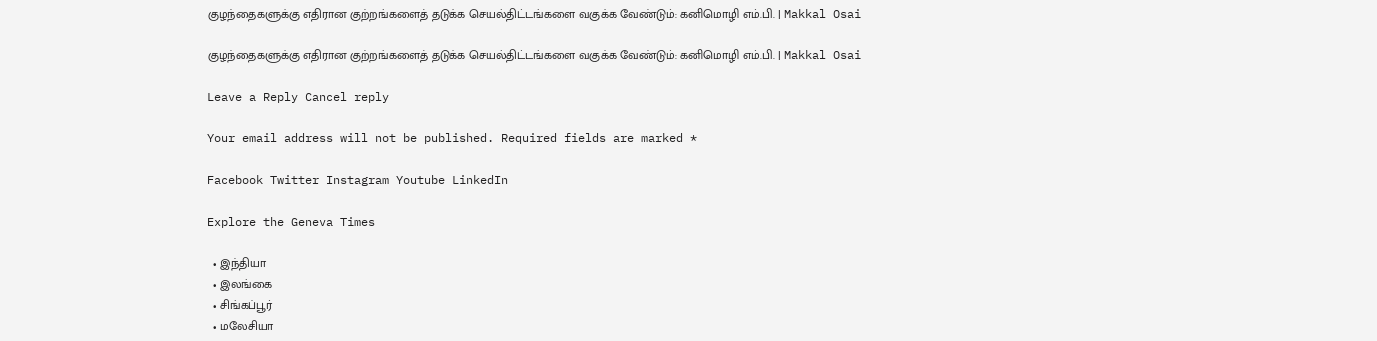குழந்தைகளுக்கு எதிரான குற்றங்களைத் தடுக்க செயல்திட்டங்களை வகுக்க வேண்டும்: கனிமொழி எம்.பி. | Makkal Osai

குழந்தைகளுக்கு எதிரான குற்றங்களைத் தடுக்க செயல்திட்டங்களை வகுக்க வேண்டும்: கனிமொழி எம்.பி. | Makkal Osai

Leave a Reply Cancel reply

Your email address will not be published. Required fields are marked *

Facebook Twitter Instagram Youtube LinkedIn

Explore the Geneva Times

  • இந்தியா
  • இலங்கை
  • சிங்கப்பூர்
  • மலேசியா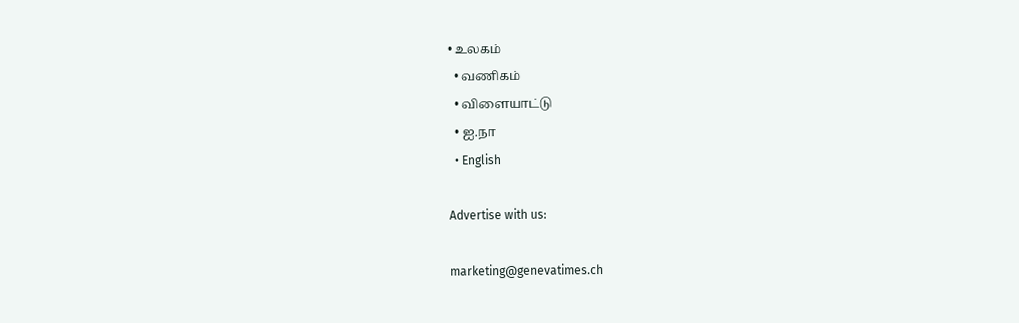• உலகம்
  • வணிகம்
  • விளையாட்டு
  • ஐ.நா
  • English

Advertise with us:

marketing@genevatimes.ch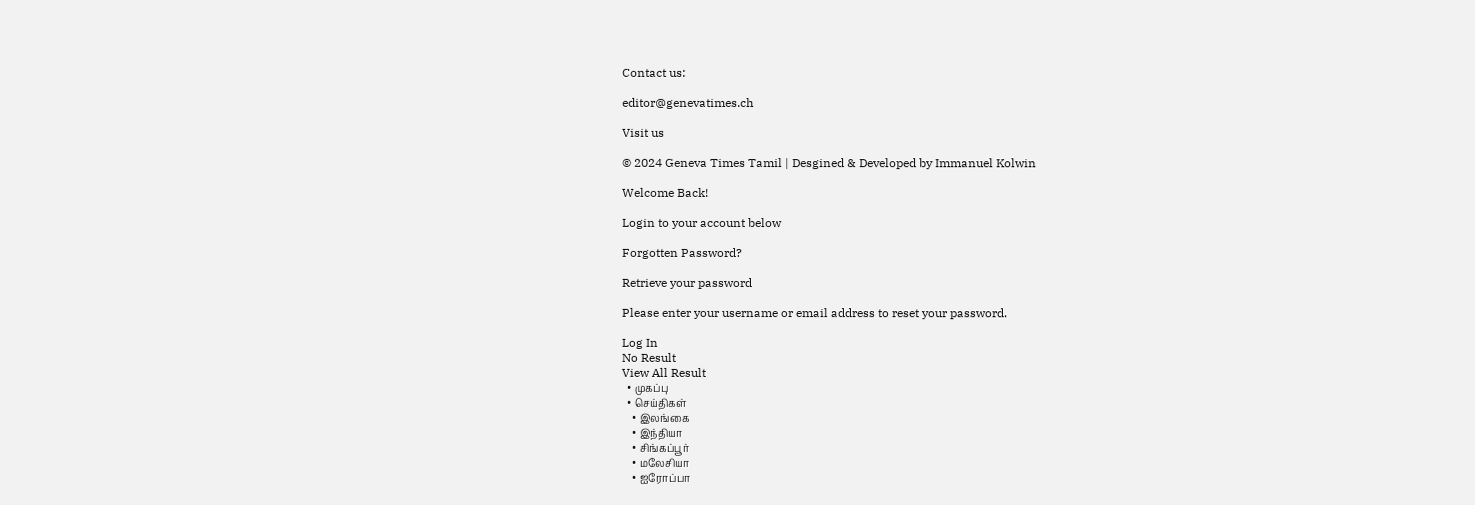Contact us:

editor@genevatimes.ch

Visit us

© 2024 Geneva Times Tamil | Desgined & Developed by Immanuel Kolwin

Welcome Back!

Login to your account below

Forgotten Password?

Retrieve your password

Please enter your username or email address to reset your password.

Log In
No Result
View All Result
  • முகப்பு
  • செய்திகள்
    • இலங்கை
    • இந்தியா
    • சிங்கப்பூர்
    • மலேசியா
    • ஐரோப்பா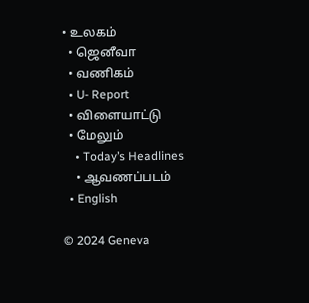• உலகம்
  • ஜெனீவா
  • வணிகம்
  • U- Report
  • விளையாட்டு
  • மேலும்
    • Today’s Headlines
    • ஆவணப்படம்
  • English

© 2024 Geneva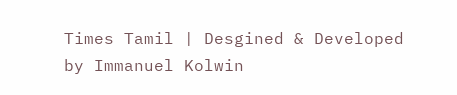Times Tamil | Desgined & Developed by Immanuel Kolwin